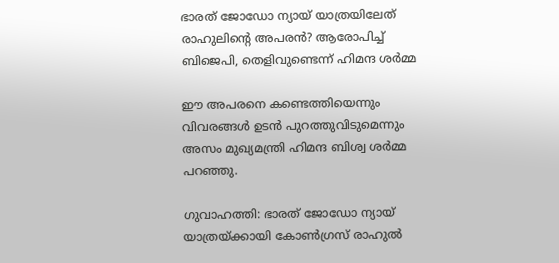ഭാരത് ജോഡോ ന്യായ് യാത്രയിലേത് രാഹുലിന്റെ അപരൻ? ആരോപിച്ച് ബിജെപി, തെളിവുണ്ടെന്ന് ഹിമന്ദ ശർമ്മ

ഈ അപരനെ കണ്ടെത്തിയെന്നും വിവരങ്ങൾ ഉടൻ പുറത്തുവിടുമെന്നും അസം മുഖ്യമന്ത്രി ഹിമന്ദ ബിശ്വ ശർമ്മ പറഞ്ഞു.

ഗുവാഹത്തി: ഭാരത് ജോഡോ ന്യായ് യാത്രയ്ക്കായി കോൺഗ്രസ് രാഹുൽ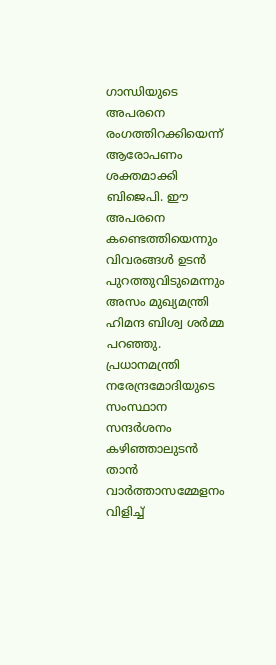ഗാന്ധിയുടെ അപരനെ രംഗത്തിറക്കിയെന്ന് ആരോപണം ശക്തമാക്കി ബിജെപി. ഈ അപരനെ കണ്ടെത്തിയെന്നും വിവരങ്ങൾ ഉടൻ പുറത്തുവിടുമെന്നും അസം മുഖ്യമന്ത്രി ഹിമന്ദ ബിശ്വ ശർമ്മ പറഞ്ഞു. പ്രധാനമന്ത്രി നരേന്ദ്രമോദിയുടെ സംസ്ഥാന സന്ദർശനം കഴിഞ്ഞാലുടൻ താൻ വാർത്താസമ്മേളനം വിളിച്ച്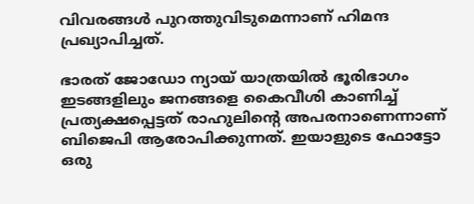വിവരങ്ങൾ പുറത്തുവിടുമെന്നാണ് ഹിമന്ദ പ്രഖ്യാപിച്ചത്.

ഭാരത് ജോഡോ ന്യായ് യാത്രയിൽ ഭൂരിഭാഗം ഇടങ്ങളിലും ജനങ്ങളെ കൈവീശി കാണിച്ച് പ്രത്യക്ഷപ്പെട്ടത് രാഹുലിന്റെ അപരനാണെന്നാണ് ബിജെപി ആരോപിക്കുന്നത്. ഇയാളുടെ ഫോട്ടോ ഒരു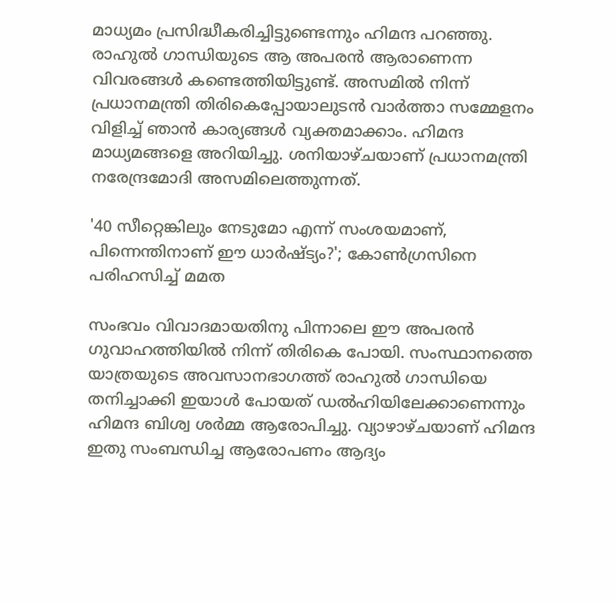മാധ്യമം പ്രസിദ്ധീകരിച്ചിട്ടുണ്ടെന്നും ഹിമന്ദ പറഞ്ഞു. രാഹുൽ ഗാന്ധിയുടെ ആ അപരൻ ആരാണെന്ന വിവരങ്ങൾ കണ്ടെത്തിയിട്ടുണ്ട്. അസമിൽ നിന്ന് പ്രധാനമന്ത്രി തിരികെപ്പോയാലുടൻ വാർത്താ സമ്മേളനം വിളിച്ച് ഞാൻ കാര്യങ്ങൾ വ്യക്തമാക്കാം. ഹിമന്ദ മാധ്യമങ്ങളെ അറിയിച്ചു. ശനിയാഴ്ചയാണ് പ്രധാനമന്ത്രി നരേന്ദ്രമോദി അസമിലെത്തുന്നത്.

'40 സീറ്റെങ്കിലും നേടുമോ എന്ന് സംശയമാണ്, പിന്നെന്തിനാണ് ഈ ധാർഷ്ട്യം?'; കോൺഗ്രസിനെ പരിഹസിച്ച് മമത

സംഭവം വിവാദമായതിനു പിന്നാലെ ഈ അപരൻ ഗുവാഹത്തിയിൽ നിന്ന് തിരികെ പോയി. സംസ്ഥാനത്തെ യാത്രയുടെ അവസാനഭാഗത്ത് രാഹുൽ ഗാന്ധിയെ തനിച്ചാക്കി ഇയാൾ പോയത് ഡൽഹിയിലേക്കാണെന്നും ഹിമന്ദ ബിശ്വ ശർമ്മ ആരോപിച്ചു. വ്യാഴാഴ്ചയാണ് ഹിമന്ദ ഇതു സംബന്ധിച്ച ആരോപണം ആദ്യം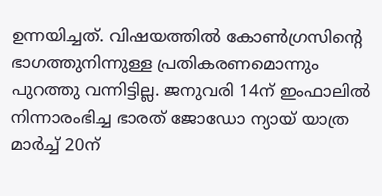ഉന്നയിച്ചത്. വിഷയത്തിൽ കോൺഗ്രസിന്റെ ഭാഗത്തുനിന്നുള്ള പ്രതികരണമൊന്നും പുറത്തു വന്നിട്ടില്ല. ജനുവരി 14ന് ഇംഫാലിൽ നിന്നാരംഭിച്ച ഭാരത് ജോഡോ ന്യായ് യാത്ര മാർച്ച് 20ന്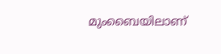മുംബൈയിലാണ്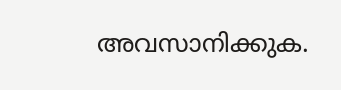അവസാനിക്കുക.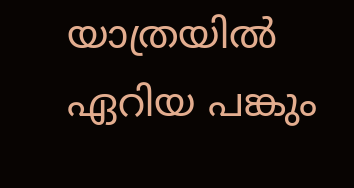യാത്രയിൽ ഏറിയ പങ്കും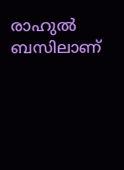രാഹുൽ ബസിലാണ്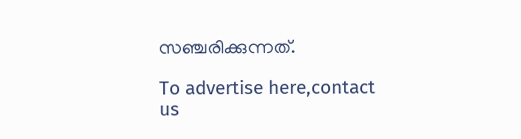സഞ്ചരിക്കുന്നത്.

To advertise here,contact us